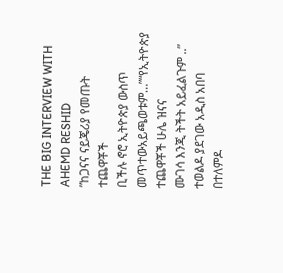THE BIG INTERVIEW WITH AHEMD RESHID
”ከጋናና ናይጄሪያ የመጡት ተጨዋቾች
ቢችሉ ኖሮ ኢትዮጵያ ውስጥ መጥተውአይጫወቱም…”“የኢትዮጵያ ተጨዋቾች ሁሌ ዝናና
ሙገሳ እንጂ ትችት አይፈልጉም ..”
ተወልዶ ያደገው አዲስ አበባ በተለምዶ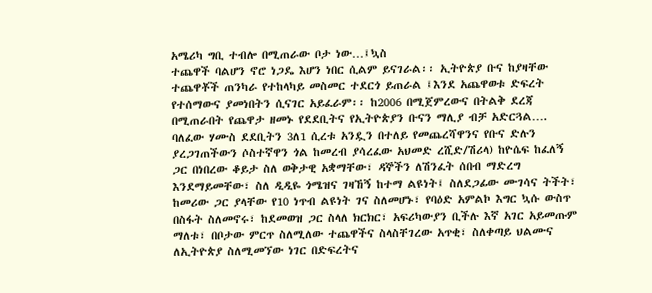አሜሪካ ግቢ ተብሎ በሚጠራው ቦታ ነው…፤ኳስ
ተጨዋች ባልሆን ኖሮ ነጋዴ እሆን ነበር ሲልም ይናገራል፡፡ ኢትዮጵያ ቡና ከያዛቸው
ተጨዋቾች ጠንካራ የተከላካይ መስመር ተደርጎ ይጠራል ፤እንደ አጨዋወቱ ድፍረት
የተሰማውና ያመነበትን ሲናገር አይፈራም፡፡ ከ2006 በሚጀምረውና በትልቅ ደረጃ
በሚጠራበት የጨዋታ ዘመኑ የደደቢትና የኢትዮጵያን ቡናን ማሊያ ብቻ አድርጓል….
ባለፈው ሃሙስ ደደቢትን 3ለ1 ሲረቱ አንዷን በተለይ የመጨረሻዋንና የቡና ድሉን
ያረጋገጠችውን ሶስተኛዋን ጎል ከመረብ ያሳረፈው አህመድ ረሺድ/ሽሪላ) ከዮሴፍ ከፈለኝ
ጋር በነበረው ቆይታ ስለ ወቅታዊ አቋማቸው፣ ዳኞችን ለሽንፈት ሰበብ ማድረግ
እንደማይመቸው፣ ስለ ዲዲዬ ጎሜዝና ገዛኸኝ ከተማ ልዩነት፤ ስለደጋፊው ሙገሳና ትችት፣
ከመሪው ጋር ያላቸው የ10 ነጥብ ልዩነት ገና ስለመሆኑ፣ የባዕድ አምልኮ እግር ኳሱ ውስጥ
በስፋት ስለመኖሩ፣ ከደመወዝ ጋር ስላለ ክርክር፣ አፍሪካውያን ቢችሉ እኛ አገር አይመጡም
ማለቱ፣ በቦታው ምርጥ ስለሚለው ተጨዋችና ስላስቸገረው አጥቂ፣ ስለቀጣይ ህልሙና
ለኢትዮጵያ ስለሚመኘው ነገር በድፍረትና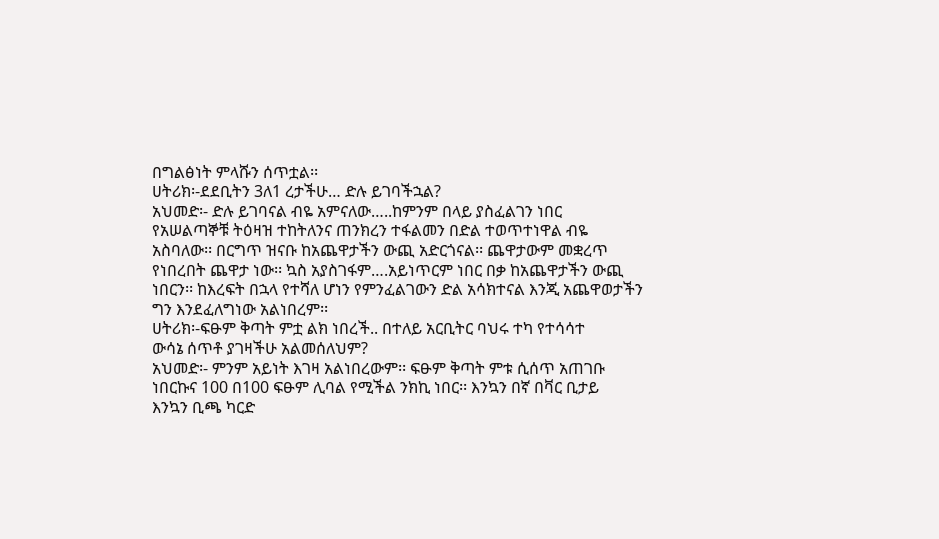በግልፅነት ምላሹን ሰጥቷል፡፡
ሀትሪክ፡-ደደቢትን 3ለ1 ረታችሁ… ድሉ ይገባችኋል?
አህመድ፡- ድሉ ይገባናል ብዬ አምናለው…..ከምንም በላይ ያስፈልገን ነበር
የአሠልጣኞቹ ትዕዛዝ ተከትለንና ጠንክረን ተፋልመን በድል ተወጥተነዋል ብዬ
አስባለው፡፡ በርግጥ ዝናቡ ከአጨዋታችን ውጪ አድርጎናል፡፡ ጨዋታውም መቋረጥ
የነበረበት ጨዋታ ነው፡፡ ኳስ አያስገፋም….አይነጥርም ነበር በቃ ከአጨዋታችን ውጪ
ነበርን፡፡ ከእረፍት በኋላ የተሻለ ሆነን የምንፈልገውን ድል አሳክተናል እንጂ አጨዋወታችን
ግን እንደፈለግነው አልነበረም፡፡
ሀትሪክ፡-ፍፁም ቅጣት ምቷ ልክ ነበረች.. በተለይ አርቢትር ባህሩ ተካ የተሳሳተ
ውሳኔ ሰጥቶ ያገዛችሁ አልመሰለህም?
አህመድ፡- ምንም አይነት እገዛ አልነበረውም፡፡ ፍፁም ቅጣት ምቱ ሲሰጥ አጠገቡ
ነበርኩና 100 በ100 ፍፁም ሊባል የሚችል ንክኪ ነበር፡፡ እንኳን በኛ በቫር ቢታይ
እንኳን ቢጫ ካርድ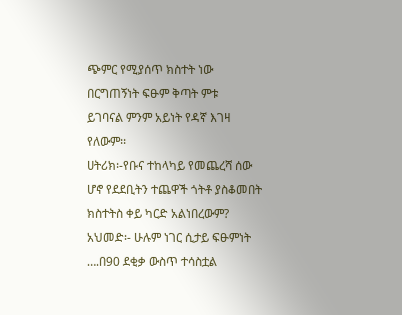ጭምር የሚያሰጥ ክስተት ነው በርግጠኝነት ፍፁም ቅጣት ምቱ
ይገባናል ምንም አይነት የዳኛ እገዛ የለውም፡፡
ሀትሪክ፡-የቡና ተከላካይ የመጨረሻ ሰው ሆኖ የደደቢትን ተጨዋች ጎትቶ ያስቆመበት
ክስተትስ ቀይ ካርድ አልነበረውም?
አህመድ፡- ሁሉም ነገር ሲታይ ፍፁምነት ….በ90 ደቂቃ ውስጥ ተሳስቷል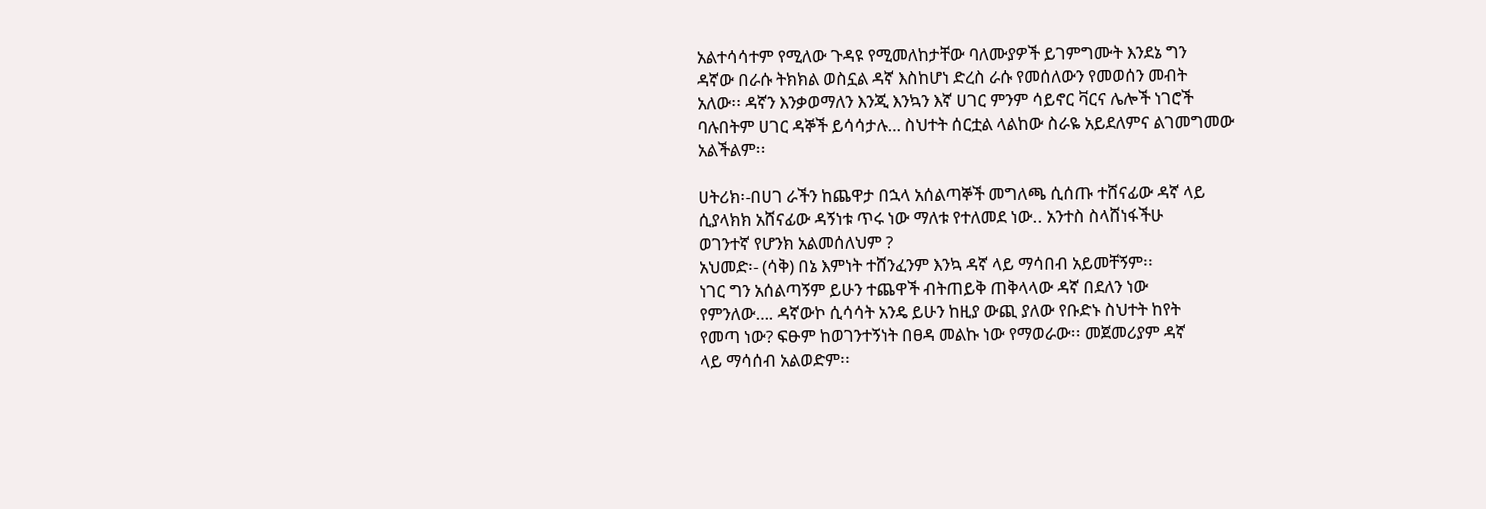አልተሳሳተም የሚለው ጉዳዩ የሚመለከታቸው ባለሙያዎች ይገምግሙት እንደኔ ግን
ዳኛው በራሱ ትክክል ወስኗል ዳኛ እስከሆነ ድረስ ራሱ የመሰለውን የመወሰን መብት
አለው፡፡ ዳኛን እንቃወማለን እንጂ እንኳን እኛ ሀገር ምንም ሳይኖር ቫርና ሌሎች ነገሮች
ባሉበትም ሀገር ዳኞች ይሳሳታሉ… ስህተት ሰርቷል ላልከው ስራዬ አይደለምና ልገመግመው
አልችልም፡፡

ሀትሪክ፡-በሀገ ራችን ከጨዋታ በኋላ አሰልጣኞች መግለጫ ሲሰጡ ተሸናፊው ዳኛ ላይ
ሲያላክክ አሸናፊው ዳኝነቱ ጥሩ ነው ማለቱ የተለመደ ነው.. አንተስ ስላሸነፋችሁ
ወገንተኛ የሆንክ አልመሰለህም ?
አህመድ፡- (ሳቅ) በኔ እምነት ተሸንፈንም እንኳ ዳኛ ላይ ማሳበብ አይመቸኝም፡፡
ነገር ግን አሰልጣኝም ይሁን ተጨዋች ብትጠይቅ ጠቅላላው ዳኛ በደለን ነው
የምንለው…. ዳኛውኮ ሲሳሳት አንዴ ይሁን ከዚያ ውጪ ያለው የቡድኑ ስህተት ከየት
የመጣ ነው? ፍፁም ከወገንተኝነት በፀዳ መልኩ ነው የማወራው፡፡ መጀመሪያም ዳኛ
ላይ ማሳሰብ አልወድም፡፡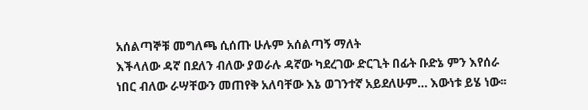አሰልጣኞቹ መግለጫ ሲሰጡ ሁሉም አሰልጣኝ ማለት
እችላለው ዳኛ በደለን ብለው ያወራሉ ዳኛው ካደረገው ድርጊት በፊት ቡድኔ ምን እየሰራ
ነበር ብለው ራሣቸውን መጠየቅ አለባቸው እኔ ወገንተኛ አይደለሁም… እውነቱ ይሄ ነው፡፡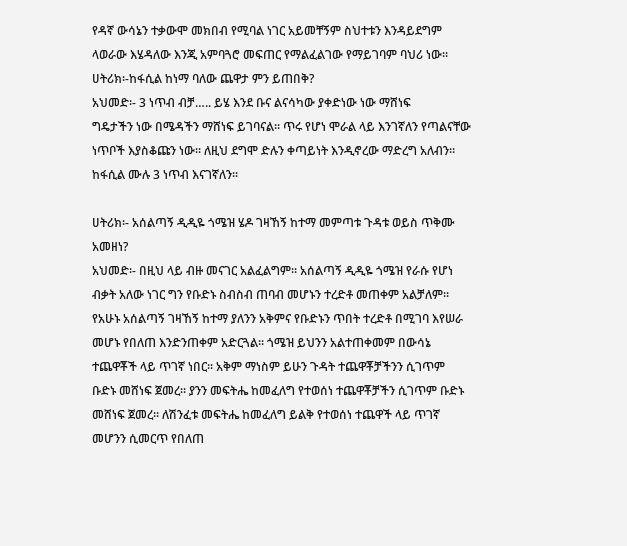የዳኛ ውሳኔን ተቃውሞ መክበብ የሚባል ነገር አይመቸኝም ስህተቱን እንዳይደግም
ላወራው እሄዳለው እንጂ አምባጓሮ መፍጠር የማልፈልገው የማይገባም ባህሪ ነው፡፡
ሀትሪክ፡-ከፋሲል ከነማ ባለው ጨዋታ ምን ይጠበቅ?
አህመድ፡- 3 ነጥብ ብቻ….. ይሄ እንደ ቡና ልናሳካው ያቀድነው ነው ማሸነፍ
ግዴታችን ነው በሜዳችን ማሸነፍ ይገባናል፡፡ ጥሩ የሆነ ሞራል ላይ እንገኛለን የጣልናቸው
ነጥቦች እያስቆጩን ነው፡፡ ለዚህ ደግሞ ድሉን ቀጣይነት እንዲኖረው ማድረግ አለብን፡፡
ከፋሲል ሙሉ 3 ነጥብ እናገኛለን፡፡

ሀትሪክ፡- አሰልጣኝ ዲዲዬ ጎሜዝ ሄዶ ገዛኸኝ ከተማ መምጣቱ ጉዳቱ ወይስ ጥቅሙ
አመዘነ?
አህመድ፡- በዚህ ላይ ብዙ መናገር አልፈልግም፡፡ አሰልጣኝ ዲዲዬ ጎሜዝ የራሱ የሆነ
ብቃት አለው ነገር ግን የቡድኑ ስብስብ ጠባብ መሆኑን ተረድቶ መጠቀም አልቻለም፡፡
የአሁኑ አሰልጣኝ ገዛኸኝ ከተማ ያለንን አቅምና የቡድኑን ጥበት ተረድቶ በሚገባ እየሠራ
መሆኑ የበለጠ እንድንጠቀም አድርጓል፡፡ ጎሜዝ ይህንን አልተጠቀመም በውሳኔ
ተጨዋቾች ላይ ጥገኛ ነበር፡፡ አቅም ማነስም ይሁን ጉዳት ተጨዋቾቻችንን ሲገጥም
ቡድኑ መሸነፍ ጀመረ፡፡ ያንን መፍትሔ ከመፈለግ የተወሰነ ተጨዋቾቻችን ሲገጥም ቡድኑ
መሸነፍ ጀመረ፡፡ ለሽንፈቱ መፍትሔ ከመፈለግ ይልቅ የተወሰነ ተጨዋች ላይ ጥገኛ
መሆንን ሲመርጥ የበለጠ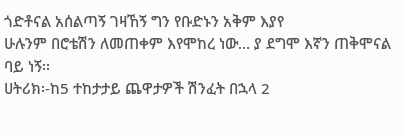ጎድቶናል አሰልጣኝ ገዛኸኝ ግን የቡድኑን አቅም እያየ
ሁሉንም በሮቴሽን ለመጠቀም እየሞከረ ነው… ያ ደግሞ እኛን ጠቅሞናል ባይ ነኝ፡፡
ሀትሪክ፡-ከ5 ተከታታይ ጨዋታዎች ሽንፈት በኋላ 2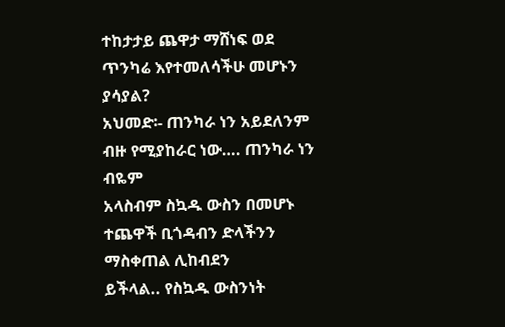ተከታታይ ጨዋታ ማሸነፍ ወደ
ጥንካሬ እየተመለሳችሁ መሆኑን ያሳያል?
አህመድ፡- ጠንካራ ነን አይደለንም ብዙ የሚያከራር ነው…. ጠንካራ ነን ብዬም
አላስብም ስኳዱ ውስን በመሆኑ ተጨዋች ቢጎዳብን ድላችንን ማስቀጠል ሊከብደን
ይችላል.. የስኳዱ ውስንነት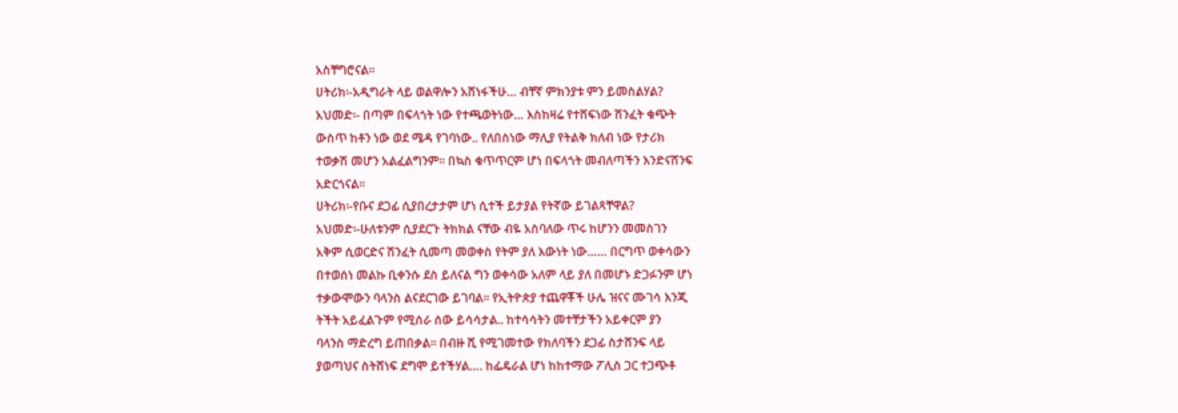አስቸግሮናል፡፡
ሀትሪክ፡-አዲግራት ላይ ወልዋሎን አሸነፋችሁ… ብቸኛ ምክንያቱ ምን ይመስልሃል?
አህመድ፡- በጣም በፍላጎት ነው የተጫወትነው… እስከዛሬ የተሸፍነው ሽንፈት ቁጭት
ውስጥ ከቶን ነው ወደ ሜዳ የገባነው.. የለበስነው ማሊያ የትልቅ ክለብ ነው የታሪክ
ተወቃሽ መሆን አልፈልግንም፡፡ በኳስ ቁጥጥርም ሆነ በፍላጎት መብለጣችን እንድናሸንፍ
አድርጎናል፡፡
ሀትሪክ፡-የቡና ደጋፊ ሲያበረታታም ሆነ ሲተች ይታያል የትኛው ይገልጻቸዋል?
አህመድ፡-ሁለቱንም ሲያደርጉ ትክክል ናቸው ብዬ አስባለው ጥሩ ከሆንን መመስገን
አቅም ሲወርድና ሽንፈት ሲመጣ መወቀስ የትም ያለ እውነት ነው…… በርግጥ ወቀሳውን
በተወሰነ መልኩ ቢቀንሱ ደስ ይለናል ግን ወቀሳው አለም ላይ ያለ በመሆኑ ድጋፉንም ሆነ
ተቃውሞውን ባላንስ ልናደርገው ይገባል፡፡ የኢትዮጵያ ተጨዋቾች ሁሌ ዝናና ሙገሳ እንጂ
ትችት አይፈልጉም የሚሰራ ሰው ይሳሳታል.. ከተሳሳትን መተቸታችን አይቀርም ያን
ባላንስ ማድረግ ይጠበቃል፡፡ በብዙ ሺ የሚገመተው የክለባችን ደጋፊ ስታሸንፍ ላይ
ያወጣህና ስትሸነፍ ደግሞ ይተችሃል…. ከፌዴራል ሆነ ከከተማው ፖሊስ ጋር ተጋጭቶ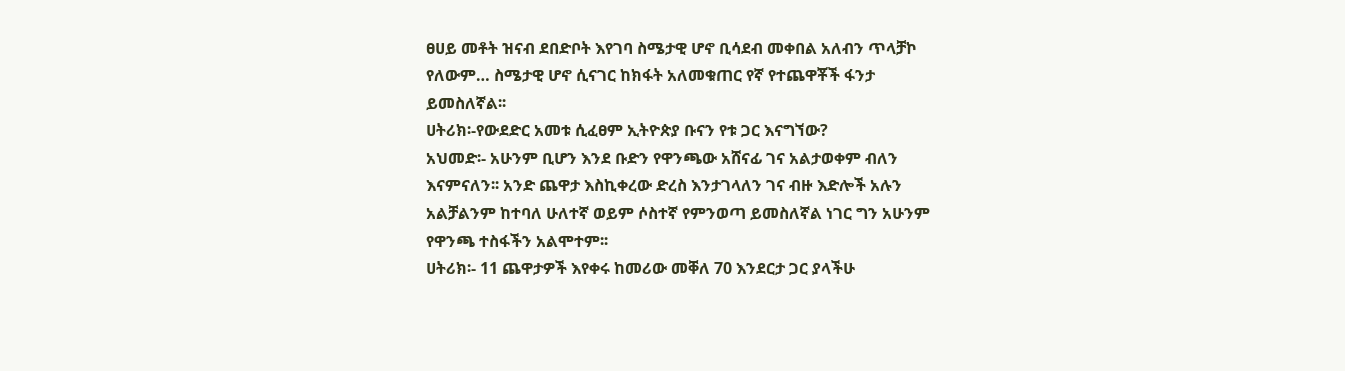ፀሀይ መቶት ዝናብ ደበድቦት እየገባ ስሜታዊ ሆኖ ቢሳደብ መቀበል አለብን ጥላቻኮ
የለውም… ስሜታዊ ሆኖ ሲናገር ከክፋት አለመቁጠር የኛ የተጨዋቾች ፋንታ
ይመስለኛል፡፡
ሀትሪክ፡-የውደድር አመቱ ሲፈፀም ኢትዮጵያ ቡናን የቱ ጋር እናግኘው?
አህመድ፡- አሁንም ቢሆን እንደ ቡድን የዋንጫው አሸናፊ ገና አልታወቀም ብለን
እናምናለን፡፡ አንድ ጨዋታ እስኪቀረው ድረስ እንታገላለን ገና ብዙ እድሎች አሉን
አልቻልንም ከተባለ ሁለተኛ ወይም ሶስተኛ የምንወጣ ይመስለኛል ነገር ግን አሁንም
የዋንጫ ተስፋችን አልሞተም፡፡
ሀትሪክ፡- 11 ጨዋታዎች እየቀሩ ከመሪው መቐለ 70 እንደርታ ጋር ያላችሁ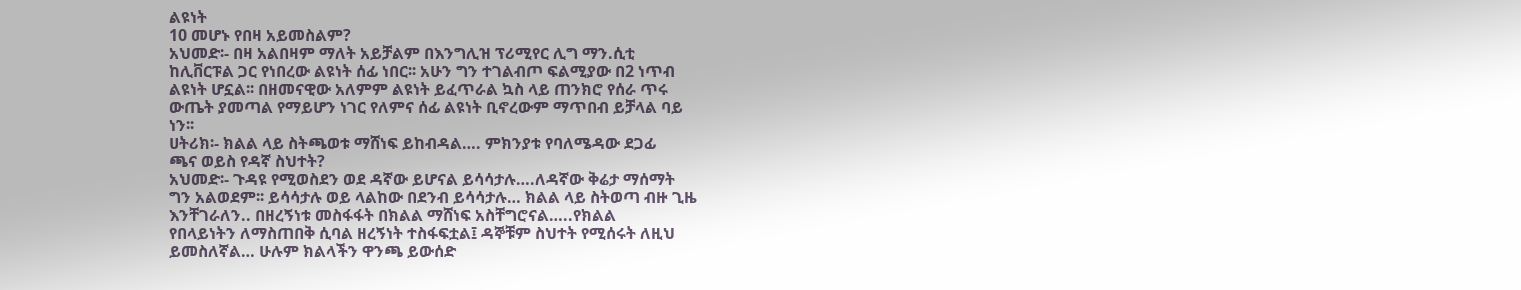ልዩነት
10 መሆኑ የበዛ አይመስልም?
አህመድ፡- በዛ አልበዛም ማለት አይቻልም በእንግሊዝ ፕሪሚየር ሊግ ማን.ሲቲ
ከሊቨርፑል ጋር የነበረው ልዩነት ሰፊ ነበር፡፡ አሁን ግን ተገልብጦ ፍልሚያው በ2 ነጥብ
ልዩነት ሆኗል፡፡ በዘመናዊው አለምም ልዩነት ይፈጥራል ኳስ ላይ ጠንክሮ የሰራ ጥሩ
ውጤት ያመጣል የማይሆን ነገር የለምና ሰፊ ልዩነት ቢኖረውም ማጥበብ ይቻላል ባይ
ነን፡፡
ሀትሪክ፡- ክልል ላይ ስትጫወቱ ማሸነፍ ይከብዳል…. ምክንያቱ የባለሜዳው ደጋፊ
ጫና ወይስ የዳኛ ስህተት?
አህመድ፡- ጉዳዩ የሚወስደን ወደ ዳኛው ይሆናል ይሳሳታሉ….ለዳኛው ቅሬታ ማሰማት
ግን አልወደም፡፡ ይሳሳታሉ ወይ ላልከው በደንብ ይሳሳታሉ… ክልል ላይ ስትወጣ ብዙ ጊዜ
እንቸገራለን.. በዘረኝነቱ መስፋፋት በክልል ማሸነፍ አስቸግሮናል…..የክልል
የበላይነትን ለማስጠበቅ ሲባል ዘረኝነት ተስፋፍቷል፤ ዳኞቹም ስህተት የሚሰሩት ለዚህ
ይመስለኛል… ሁሉም ክልላችን ዋንጫ ይውሰድ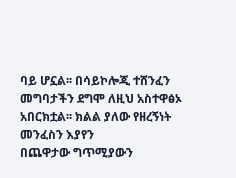ባይ ሆኗል፡፡ በሳይኮሎጂ ተሸንፈን
መግባታችን ደግሞ ለዚህ አስተዋፅኦ አበርክቷል፡፡ ክልል ያለው የዘረኝነት መንፈስን እያየን
በጨዋታው ግጥሚያውን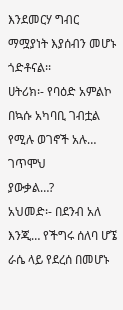እንደመርሃ ግብር ማሟያነት እያሰብን መሆኑ ጎድቶናል፡፡
ሀትሪክ፡- የባዕድ አምልኮ በኳሱ አካባቢ ገብቷል የሚሉ ወገኖች አሉ… ገጥሞህ
ያውቃል…?
አህመድ፡- በደንብ አለ እንጂ… የችግሩ ሰለባ ሆኜ ራሴ ላይ የደረሰ በመሆኑ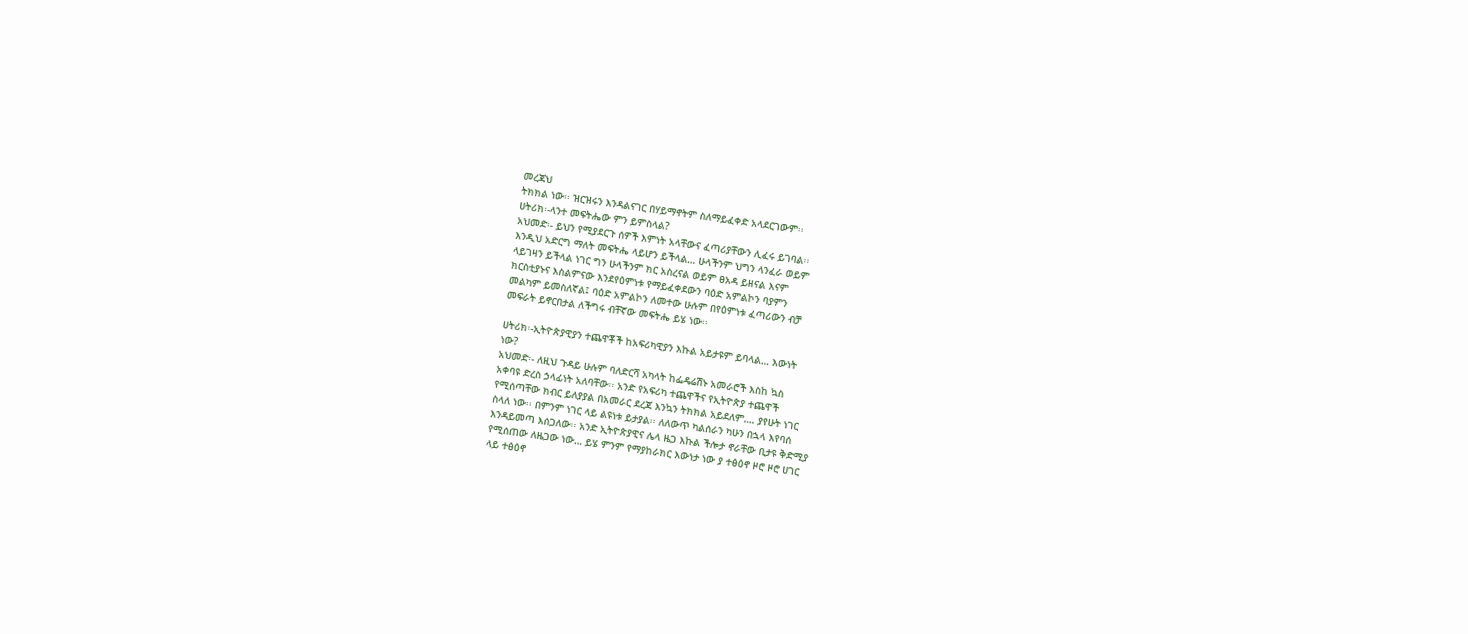መረጃህ
ትክክል ነው፡፡ ዝርዝሩን እንዳልናገር በሃይማኖትም ስለማይፈቀድ አላደርገውም፡፡
ሀትሪክ፡-ላንተ መፍትሔው ምን ይምስላል?
አህመድ፡- ይህን የሚያደርጉ ሰዎች እምነት አላቸውና ፈጣሪያቸውን ሊፈሩ ይገባል፡፡
እንዲህ አድርግ ማለት መፍትሔ ላይሆን ይችላል… ሁላችንም ህግን ላንፈራ ወይም
ላይገዛን ይችላል ነገር ግን ሁላችንም ክር አስረናል ወይም ፀአዳ ይዘናል እናም
ክርስቲያኑና እስልምናው እንደየዕምነቱ የማይፈቀደውን ባዕድ አምልኮን ባያምን
መልካም ይመስለኛል፤ ባዕድ አምልኮን ለመተው ሁሉም በየዕምነቱ ፈጣሪውን ብቻ
መፍራት ይኖርበታል ለችግሩ ብቸኛው መፍትሔ ይሄ ነው፡፡

ሀትሪክ፡-ኢትዮጵያዊያን ተጨዋቾች ከአፍሪካዊያን እኩል አይታዩም ይባላል… እውነት
ነው?
አህመድ፡- ለዚህ ጉዳይ ሁሉም ባለድርሻ አካላት ከፌዴሬሽኑ አመራሮች እስከ ኳስ
አቀባዩ ድረስ ኃላፊነት አለባቸው፡፡ አንድ የአፍሪካ ተጨዋችና የኢትዮጵያ ተጨዋች
የሚሰጣቸው ክብር ይለያያል በአመራር ደረጃ እንኳን ትክክል አይደለም…. ያየሁት ነገር
ስላለ ነው፡፡ በምንም ነገር ላይ ልዩነቱ ይታያል፡፡ ለለውጥ ካልሰራን ካሁን በኋላ እየባሰ
እንዳይመጣ እሰጋለው፡፡ አንድ ኢትዮጵያዊና ሌላ ዜጋ እኩል ችሎታ ኖራቸው ቢታዩ ቅድሚያ
የሚሰጠው ለዜጋው ነው… ይሄ ምንም የማያከራክር እውነታ ነው ያ ተፅዕኖ ዞሮ ዞሮ ሀገር
ላይ ተፅዕኖ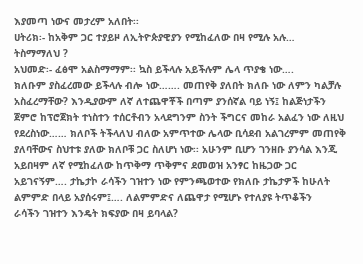እያመጣ ነውና መታረም አለበት፡፡
ሀትሪክ፡- ከአቅም ጋር ተያይዞ ለኢትዮጵያዊያን የሚከፈለው በዛ የሚሉ አሉ…
ትስማማለህ ?
አህመድ፡- ፈፅሞ አልስማማም፡፡ ኳስ ይችላሉ አይችሉም ሌላ ጥያቄ ነው….
ክለቡም ያስፈረመው ይችላሉ ብሎ ነው……. መጠየቅ ያለበት ክለቡ ነው ለምን ካልቻሉ
አስፈረማቸው? እንዲያውም ለኛ ለተጨዋቾች በጣም ያንሰኛል ባይ ነኝ፤ ከልጅነታችን
ጀምሮ ከፕሮጀክት ተነስተን ተሰርቶብን አላደግንም ስንት ችግርና መከራ አልፈን ነው ለዚህ
የደረስነው…… ክለቦች ትችላለህ ብለው አምጥተው ሌላው ቢሳደብ አልገረምም መጠየቅ
ያለባቸውና ስህተቱ ያለው ክለቦቹ ጋር ስለሆነ ነው፡፡ አሁንም ቢሆን ገንዘቡ ያንሳል እንጂ
አይበዛም ለኛ የሚከፈለው ከጥቅማ ጥቅምና ደመወዝ አንፃር ከዜጋው ጋር
አይገናኝም…. ታኬታኮ ራሳችን ገዝተን ነው የምንጫወተው የክለቡ ታኬታዎች ከሁለት
ልምምድ በላይ አያሰሩም፤…. ለልምምድና ለጨዋታ የሚሆኑ የተለያዩ ትጥቆችን
ራሳችን ገዝተን እንዴት ክፍያው በዛ ይባላል?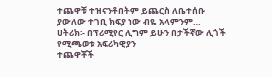ተጨዋቹ ተዝናንቶበትም ይጨርስ ለቤተሰቡ
ያውለው ተገቢ ክፍያ ነው ብዬ አላምንም…
ሀትሪክ፡- በፕሪሚየር ሊግም ይሁን በታችኛው ሊጎች የሚጫወቱ አፍሪካዊያን
ተጨዋቾች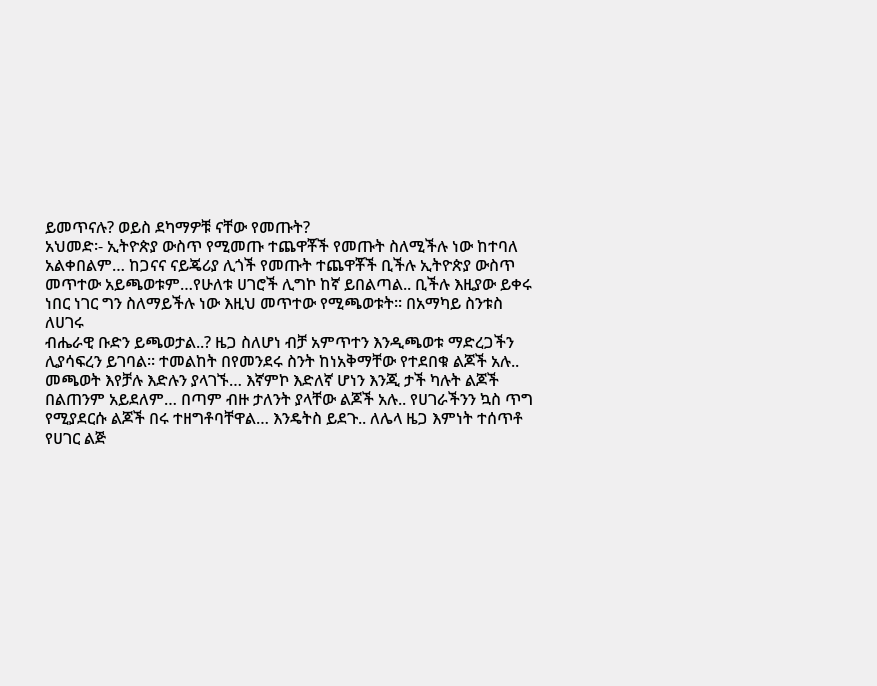ይመጥናሉ? ወይስ ደካማዎቹ ናቸው የመጡት?
አህመድ፡- ኢትዮጵያ ውስጥ የሚመጡ ተጨዋቾች የመጡት ስለሚችሉ ነው ከተባለ
አልቀበልም… ከጋናና ናይጄሪያ ሊጎች የመጡት ተጨዋቾች ቢችሉ ኢትዮጵያ ውስጥ
መጥተው አይጫወቱም…የሁለቱ ሀገሮች ሊግኮ ከኛ ይበልጣል.. ቢችሉ እዚያው ይቀሩ
ነበር ነገር ግን ስለማይችሉ ነው እዚህ መጥተው የሚጫወቱት፡፡ በአማካይ ስንቱስ ለሀገሩ
ብሔራዊ ቡድን ይጫወታል..? ዜጋ ስለሆነ ብቻ አምጥተን እንዲጫወቱ ማድረጋችን
ሊያሳፍረን ይገባል፡፡ ተመልከት በየመንደሩ ስንት ከነአቅማቸው የተደበቁ ልጆች አሉ..
መጫወት እየቻሉ እድሉን ያላገኙ… እኛምኮ እድለኛ ሆነን እንጂ ታች ካሉት ልጆች
በልጠንም አይደለም… በጣም ብዙ ታለንት ያላቸው ልጆች አሉ.. የሀገራችንን ኳስ ጥግ
የሚያደርሱ ልጆች በሩ ተዘግቶባቸዋል… እንዴትስ ይደጉ.. ለሌላ ዜጋ እምነት ተሰጥቶ
የሀገር ልጅ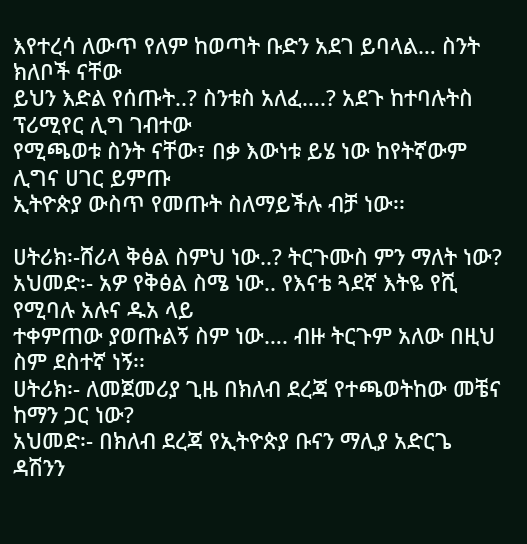እየተረሳ ለውጥ የለም ከወጣት ቡድን አደገ ይባላል… ስንት ክለቦች ናቸው
ይህን እድል የሰጡት..? ስንቱስ አለፈ….? አደጉ ከተባሉትስ ፕሪሚየር ሊግ ገብተው
የሚጫወቱ ስንት ናቸው፣ በቃ እውነቱ ይሄ ነው ከየትኛውም ሊግና ሀገር ይምጡ
ኢትዮጵያ ውስጥ የመጡት ስለማይችሉ ብቻ ነው፡፡

ሀትሪክ፡-ሸሪላ ቅፅል ስምህ ነው..? ትርጉሙስ ምን ማለት ነው?
አህመድ፡- አዎ የቅፅል ስሜ ነው.. የእናቴ ጓደኛ እትዬ የሺ የሚባሉ አሉና ዱአ ላይ
ተቀምጠው ያወጡልኝ ስም ነው…. ብዙ ትርጉም አለው በዚህ ስም ደስተኛ ነኝ፡፡
ሀትሪክ፡- ለመጀመሪያ ጊዜ በክለብ ደረጃ የተጫወትከው መቼና ከማን ጋር ነው?
አህመድ፡- በክለብ ደረጃ የኢትዮጵያ ቡናን ማሊያ አድርጌ ዳሽንን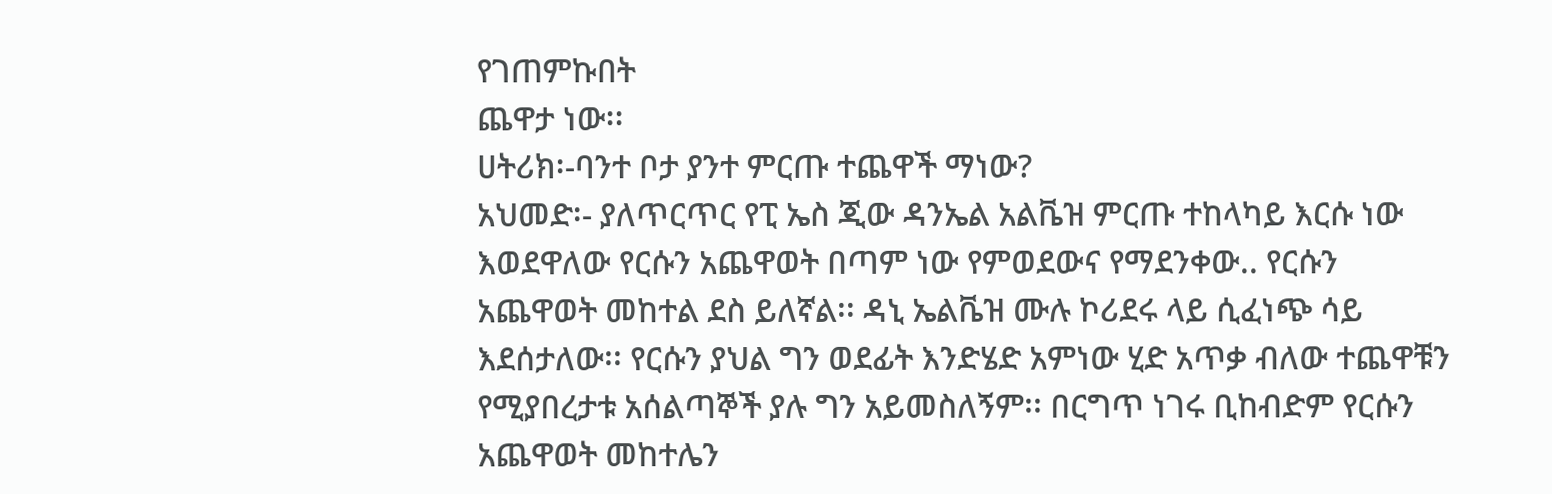የገጠምኩበት
ጨዋታ ነው፡፡
ሀትሪክ፡-ባንተ ቦታ ያንተ ምርጡ ተጨዋች ማነው?
አህመድ፡- ያለጥርጥር የፒ ኤስ ጂው ዳንኤል አልቬዝ ምርጡ ተከላካይ እርሱ ነው
እወደዋለው የርሱን አጨዋወት በጣም ነው የምወደውና የማደንቀው.. የርሱን
አጨዋወት መከተል ደስ ይለኛል፡፡ ዳኒ ኤልቬዝ ሙሉ ኮሪደሩ ላይ ሲፈነጭ ሳይ
እደሰታለው፡፡ የርሱን ያህል ግን ወደፊት እንድሄድ አምነው ሂድ አጥቃ ብለው ተጨዋቹን
የሚያበረታቱ አሰልጣኞች ያሉ ግን አይመስለኝም፡፡ በርግጥ ነገሩ ቢከብድም የርሱን
አጨዋወት መከተሌን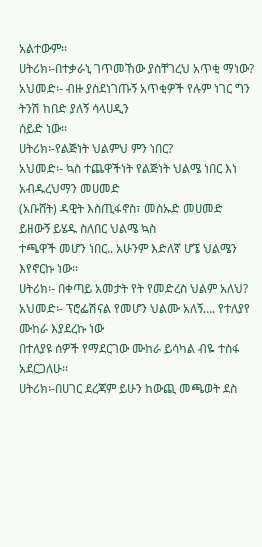አልተውም፡፡
ሀትሪክ፡-በተቃራኒ ገጥመኸው ያስቸገረህ አጥቂ ማነው?
አህመድ፡- ብዙ ያስደነገጡኝ አጥቂዎች የሉም ነገር ግን ትንሽ ከበድ ያለኝ ሳላሀዲን
ሰይድ ነው፡፡
ሀትሪክ፡-የልጅነት ህልምህ ምን ነበር?
አህመድ፡- ኳስ ተጨዋችነት የልጅነት ህልሜ ነበር እነ አብዱረህማን መሀመድ
(አቡሸት) ዳዊት እስጢፋኖስ፣ መስኡድ መሀመድ ይዘውኝ ይሄዱ ስለበር ህልሜ ኳስ
ተጫዋች መሆን ነበር.. አሁንም እድለኛ ሆኜ ህልሜን እየኖርኩ ነው፡፡
ሀትሪክ፡- በቀጣይ አመታት የት የመድረስ ህልም አለህ?
አህመድ፡- ፕሮፌሽናል የመሆን ህልሙ አለኝ…. የተለያየ ሙከራ እያደረኩ ነው
በተለያዩ ሰዎች የማደርገው ሙከራ ይሳካል ብዬ ተስፋ አደርጋለሁ፡፡
ሀትሪክ፡-በሀገር ደረጃም ይሁን ከውጪ መጫወት ደስ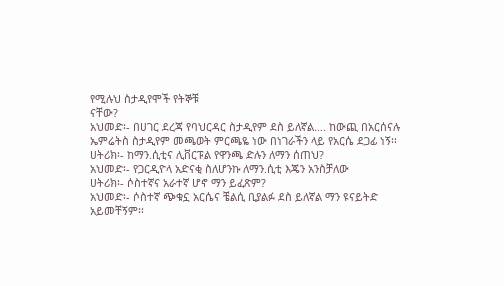የሚሉህ ስታዲየሞች የትኞቹ
ናቸው?
አህመድ፡- በሀገር ደረጃ የባህርዳር ስታዲየም ደስ ይለኛል…. ከውጪ በአርሰናሉ
ኤምሬትስ ስታዲየም መጫወት ምርጫዬ ነው በነገራችን ላይ የአርሴ ደጋፊ ነኝ፡፡
ሀትሪክ፡- ከማን.ሲቲና ሊቨርፑል የዋንጫ ድሉን ለማን ሰጠህ?
አህመድ፡- የጋርዲዮላ አድናቂ ስለሆንኩ ለማን.ሲቲ እጄን አንስቻለው
ሀትሪክ፡- ሶስተኛና አራተኛ ሆኖ ማን ይፈጽም?
አህመድ፡- ሶስተኛ ጭቁኗ አርሴና ቼልሲ ቢያልፉ ደስ ይለኛል ማን ዩናይትድ
አይመቸኝም፡፡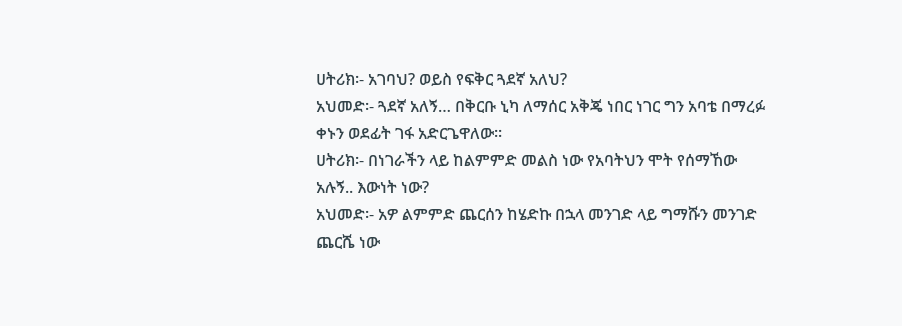ሀትሪክ፡- አገባህ? ወይስ የፍቅር ጓደኛ አለህ?
አህመድ፡- ጓደኛ አለኝ… በቅርቡ ኒካ ለማሰር አቅጄ ነበር ነገር ግን አባቴ በማረፉ
ቀኑን ወደፊት ገፋ አድርጌዋለው፡፡
ሀትሪክ፡- በነገራችን ላይ ከልምምድ መልስ ነው የአባትህን ሞት የሰማኸው
አሉኝ.. እውነት ነው?
አህመድ፡- አዎ ልምምድ ጨርሰን ከሄድኩ በኋላ መንገድ ላይ ግማሹን መንገድ
ጨርሼ ነው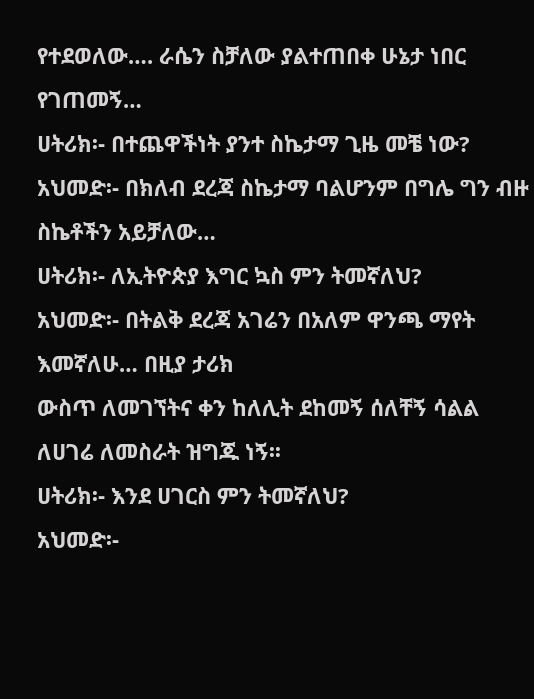የተደወለው…. ራሴን ስቻለው ያልተጠበቀ ሁኔታ ነበር የገጠመኝ…
ሀትሪክ፡- በተጨዋችነት ያንተ ስኬታማ ጊዜ መቼ ነው?
አህመድ፡- በክለብ ደረጃ ስኬታማ ባልሆንም በግሌ ግን ብዙ ስኬቶችን አይቻለው…
ሀትሪክ፡- ለኢትዮጵያ እግር ኳስ ምን ትመኛለህ?
አህመድ፡- በትልቅ ደረጃ አገሬን በአለም ዋንጫ ማየት እመኛለሁ… በዚያ ታሪክ
ውስጥ ለመገኘትና ቀን ከለሊት ደከመኝ ሰለቸኝ ሳልል ለሀገሬ ለመስራት ዝግጁ ነኝ፡፡
ሀትሪክ፡- እንደ ሀገርስ ምን ትመኛለህ?
አህመድ፡-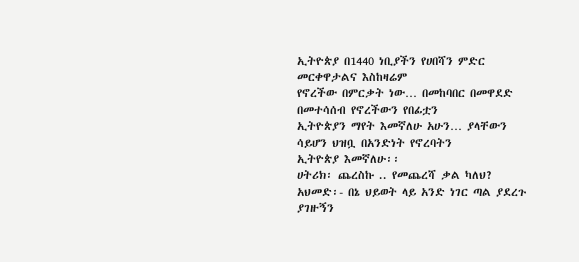ኢትዮጵያ በ1440 ነቢያችን የሀበሻን ምድር መርቀዋታልና እስከዛሬም
የኖረችው በምርቃት ነው… በመከባበር በመዋደድ በመተሳሰብ የኖረችውን የበፊቷን
ኢትዮጵያን ማየት እመኛለሁ አሁን… ያላቸውን ሳይሆን ህዝቧ በአንድነት የኖረባትን
ኢትዮጵያ እመኛለሁ፡፡
ሀትሪክ፡ ጨረስኩ .. የመጨረሻ ቃል ካለህ?
አህመድ፡- በኔ ህይወት ላይ አንድ ነገር ጣል ያደረጉ ያገዙኝን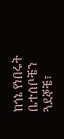ከጎኔ የነበሩት ቤተሰቦቼን
ጓደኞቼ፣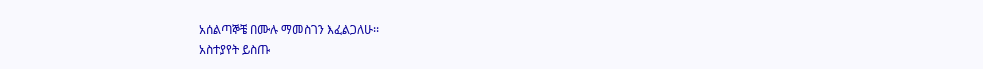አሰልጣኞቼ በሙሉ ማመስገን እፈልጋለሁ፡፡
አስተያየት ይስጡ